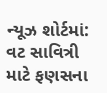ન્યૂઝ શોર્ટમાં: વટ સાવિત્રી માટે ફણસના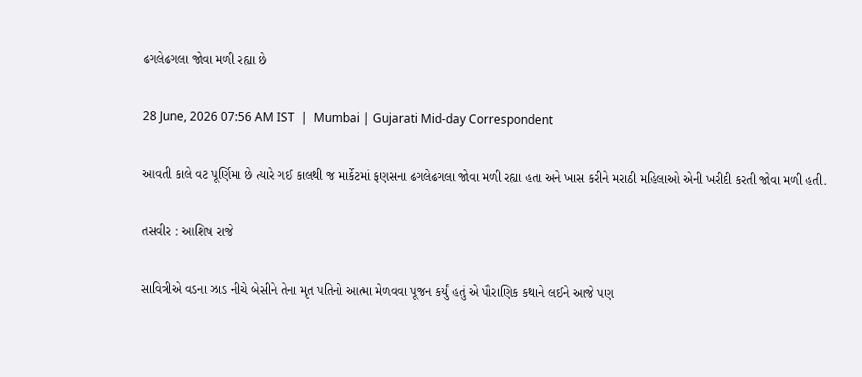ઢગલેઢગલા જોવા મળી રહ્યા છે

28 June, 2026 07:56 AM IST  |  Mumbai | Gujarati Mid-day Correspondent

આવતી કાલે વટ પૂર્ણિમા છે ત્યારે ગઈ કાલથી જ માર્કેટમાં ફણસના ઢગલેઢગલા જોવા મળી રહ્યા હતા અને ખાસ કરીને મરાઠી મહિલાઓ એની ખરીદી કરતી જોવા મળી હતી.

તસવીર : આશિષ રાજે

સાવિત્રીએ વડના ઝાડ નીચે બેસીને તેના મૃત પતિનો આત્મા મેળવવા પૂજન કર્યું હતું એ પૌરાણિક કથાને લઈને આજે પણ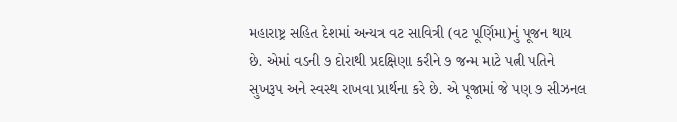મહારાષ્ટ્ર સહિત દેશમાં અન્યત્ર વટ સાવિત્રી (વટ પૂર્ણિમા)નું પૂજન થાય છે. એમાં વડની ૭ દોરાથી પ્રદક્ષિણા કરીને ૭ જન્મ માટે પત્ની પતિને સુખરૂપ અને સ્વસ્થ રાખવા પ્રાર્થના કરે છે. એ પૂજામાં જે પણ ૭ સીઝનલ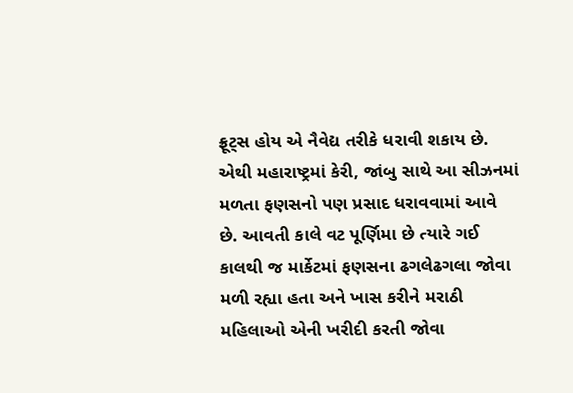ફ્રૂટ્સ હોય એ નૈવેદ્ય તરીકે ધરાવી શકાય છે. એથી મહારાષ્ટ્રમાં કેરી, જાંબુ સાથે આ સીઝનમાં મળતા ફણસનો પણ પ્રસાદ ધરાવવામાં આવે છે. આવતી કાલે વટ પૂર્ણિમા છે ત્યારે ગઈ કાલથી જ માર્કેટમાં ફણસના ઢગલેઢગલા જોવા મળી રહ્યા હતા અને ખાસ કરીને મરાઠી મહિલાઓ એની ખરીદી કરતી જોવા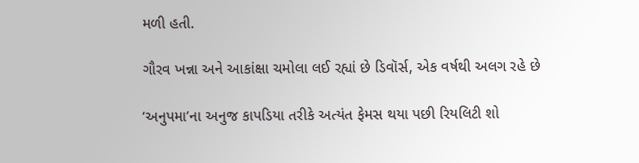મળી હતી.

ગૌરવ ખન્ના અને આકાંક્ષા ચમોલા લઈ રહ્યાં છે ડિવૉર્સ, એક વર્ષથી અલગ રહે છે

‘અનુપમા’ના અનુજ કાપડિયા તરીકે અત્યંત ફેમસ થયા પછી રિયલિટી શો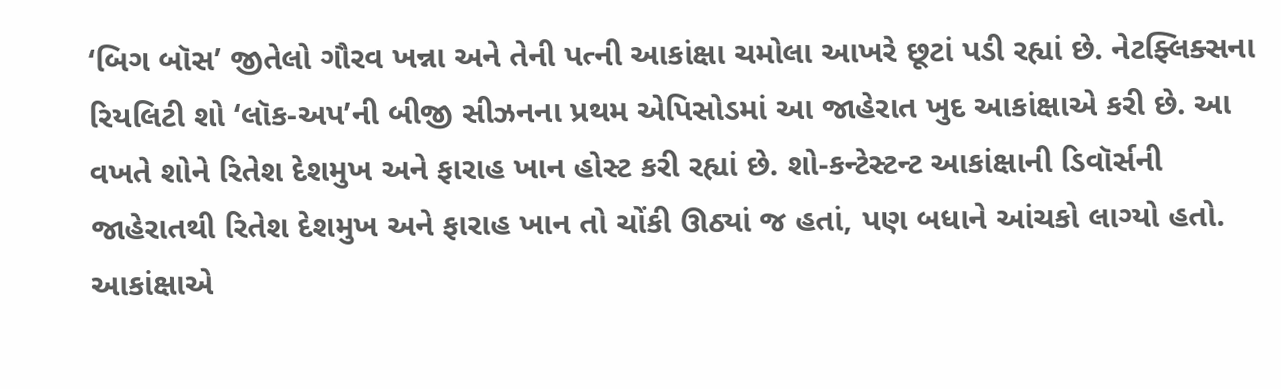‘બિગ બૉસ’ જીતેલો ગૌરવ ખન્ના અને તેની પત્ની આકાંક્ષા ચમોલા આખરે છૂટાં પડી રહ્યાં છે. નેટફ્લિક્સના રિયલિટી શો ‘લૉક-અપ’ની બીજી સીઝનના પ્રથમ એપિસોડમાં આ જાહેરાત ખુદ આકાંક્ષાએ કરી છે. આ વખતે શોને રિતેશ દેશમુખ અને ફારાહ ખાન હોસ્ટ કરી રહ્યાં છે. શો-કન્ટેસ્ટન્ટ આકાંક્ષાની ડિવૉર્સની જાહેરાતથી રિતેશ દેશમુખ અને ફારાહ ખાન તો ચોંકી ઊઠ્યાં જ હતાં, પણ બધાને આંચકો લાગ્યો હતો. આકાંક્ષાએ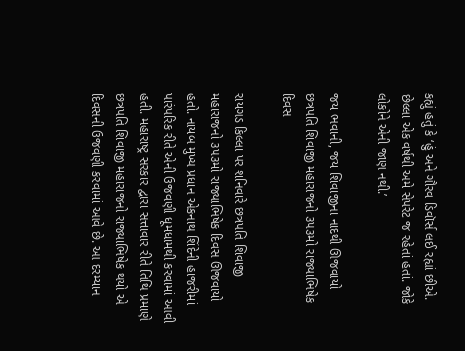કહ્યું હતું કે ‘હું અને ગૌરવ ડિવૉર્સ લઈ રહ્યાં છીએ. છેલ્લા એક વર્ષથી અમે સેપરેટ જ રહેતાં હતાં. જોકે લોકોને એની જાણ નથી.’

જય ભવાની, જય શિવાજીના નાદથી ઊજવાયો છત્રપતિ શિવાજી મહારાજનો ૩૫૩મો રાજ્યાભિષેક દિવસ

રાયગડ કિલ્લા પર શનિવારે છત્રપતિ શિવાજી મહારાજનો ૩૫૩મો રાજ્યાભિષેક દિવસ ઊજવાયો હતો. નાયબ મુખ્ય પ્રધાન એકનાથ શિંદેની હાજરીમાં પારંપરિક રીતે એની ઉજવણી ધૂમધામથી કરવામાં આવી હતી. મહારાષ્ટ્ર સરકાર દ્વારા સત્તાવાર રીતે તિથિ પ્રમાણે છત્રપતિ શિવાજી મહારાજનો રાજ્યાભિષેક થયો એ દિવસની ઉજવણી કરવામાં આવે છે. આ દરમ્યાન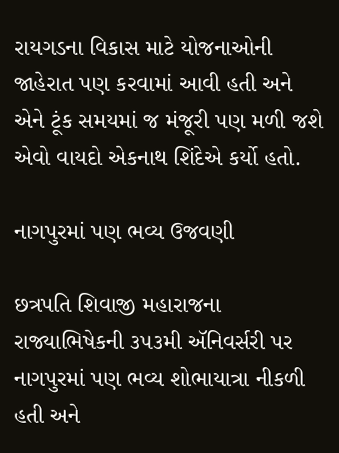રાયગડના વિકાસ માટે યોજનાઓની જાહેરાત પણ કરવામાં આવી હતી અને એને ટૂંક સમયમાં જ મંજૂરી પણ મળી જશે એવો વાયદો એકનાથ શિંદેએ કર્યો હતો.

નાગપુરમાં પણ ભવ્ય ઉજવણી

છત્રપતિ શિવાજી મહારાજના રાજ્યાભિષેકની ૩૫૩મી ઍનિવર્સરી પર નાગપુરમાં પણ ભવ્ય શોભાયાત્રા નીકળી હતી અને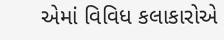એમાં વિવિધ કલાકારોએ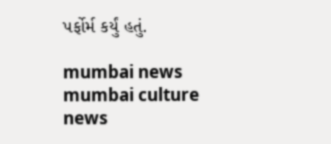પર્ફોર્મ કર્યું હતું.

mumbai news mumbai culture news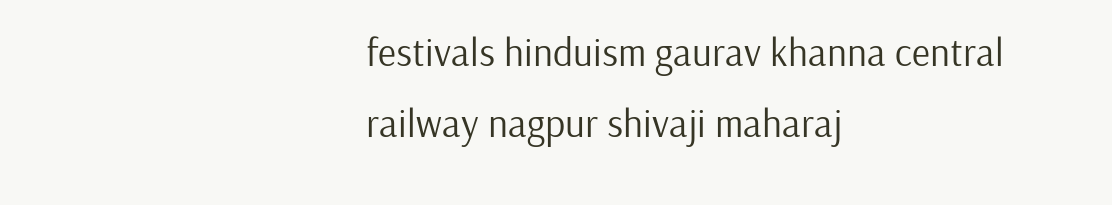festivals hinduism gaurav khanna central railway nagpur shivaji maharaj